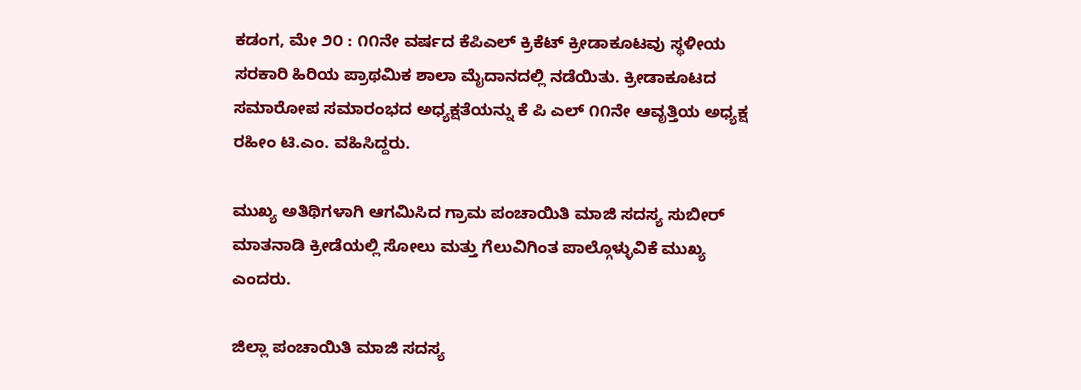ಕಡಂಗ, ಮೇ ೨೦ : ೧೧ನೇ ವರ್ಷದ ಕೆಪಿಎಲ್ ಕ್ರಿಕೆಟ್ ಕ್ರೀಡಾಕೂಟವು ಸ್ಥಳೀಯ ಸರಕಾರಿ ಹಿರಿಯ ಪ್ರಾಥಮಿಕ ಶಾಲಾ ಮೈದಾನದಲ್ಲಿ ನಡೆಯಿತು. ಕ್ರೀಡಾಕೂಟದ ಸಮಾರೋಪ ಸಮಾರಂಭದ ಅಧ್ಯಕ್ಷತೆಯನ್ನು ಕೆ ಪಿ ಎಲ್ ೧೧ನೇ ಆವೃತ್ತಿಯ ಅಧ್ಯಕ್ಷ ರಹೀಂ ಟಿ.ಎಂ. ವಹಿಸಿದ್ದರು.

ಮುಖ್ಯ ಅತಿಥಿಗಳಾಗಿ ಆಗಮಿಸಿದ ಗ್ರಾಮ ಪಂಚಾಯಿತಿ ಮಾಜಿ ಸದಸ್ಯ ಸುಬೀರ್ ಮಾತನಾಡಿ ಕ್ರೀಡೆಯಲ್ಲಿ ಸೋಲು ಮತ್ತು ಗೆಲುವಿಗಿಂತ ಪಾಲ್ಗೊಳ್ಳುವಿಕೆ ಮುಖ್ಯ ಎಂದರು.

ಜಿಲ್ಲಾ ಪಂಚಾಯಿತಿ ಮಾಜಿ ಸದಸ್ಯ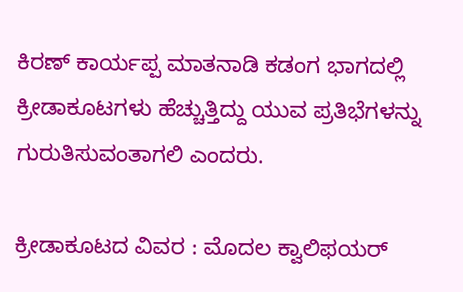ಕಿರಣ್ ಕಾರ್ಯಪ್ಪ ಮಾತನಾಡಿ ಕಡಂಗ ಭಾಗದಲ್ಲಿ ಕ್ರೀಡಾಕೂಟಗಳು ಹೆಚ್ಚುತ್ತಿದ್ದು ಯುವ ಪ್ರತಿಭೆಗಳನ್ನು ಗುರುತಿಸುವಂತಾಗಲಿ ಎಂದರು.

ಕ್ರೀಡಾಕೂಟದ ವಿವರ : ಮೊದಲ ಕ್ವಾಲಿಫಯರ್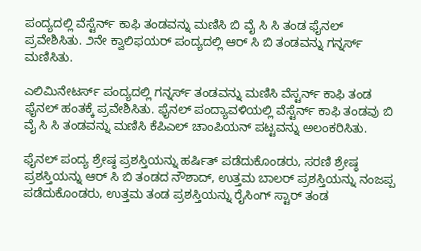ಪಂದ್ಯದಲ್ಲಿ ವೆಸ್ಟೆರ್ನ್ ಕಾಫಿ ತಂಡವನ್ನು ಮಣಿಸಿ ಬಿ ವೈ ಸಿ ಸಿ ತಂಡ ಫೈನಲ್ ಪ್ರವೇಶಿಸಿತು. ೨ನೇ ಕ್ವಾಲಿಫಯರ್ ಪಂದ್ಯದಲ್ಲಿ ಆರ್ ಸಿ ಬಿ ತಂಡವನ್ನು ಗನ್ನರ್ಸ್ ಮಣಿಸಿತು.

ಎಲಿಮಿನೇಟರ್ಸ್ ಪಂದ್ಯದಲ್ಲಿ ಗನ್ನರ್ಸ್ ತಂಡವನ್ನು ಮಣಿಸಿ ವೆಸ್ಟರ್ನ್ ಕಾಫಿ ತಂಡ ಫೈನಲ್ ಹಂತಕ್ಕೆ ಪ್ರವೇಶಿಸಿತು. ಫೈನಲ್ ಪಂದ್ಯಾವಳಿಯಲ್ಲಿ ವೆಸ್ಟೆರ್ನ್ ಕಾಫಿ ತಂಡವು ಬಿ ವೈ ಸಿ ಸಿ ತಂಡವನ್ನು ಮಣಿಸಿ ಕೆಪಿಎಲ್ ಚಾಂಪಿಯನ್ ಪಟ್ಟವನ್ನು ಅಲಂಕರಿಸಿತು.

ಫೈನಲ್ ಪಂದ್ಯ ಶ್ರೇಷ್ಠ ಪ್ರಶಸ್ತಿಯನ್ನು ಹರ್ಷಿತ್ ಪಡೆದುಕೊಂಡರು, ಸರಣಿ ಶ್ರೇಷ್ಠ ಪ್ರಶಸ್ತಿಯನ್ನು ಆರ್ ಸಿ ಬಿ ತಂಡದ ನೌಶಾದ್, ಉತ್ತಮ ಬಾಲರ್ ಪ್ರಶಸ್ತಿಯನ್ನು ನಂಜಪ್ಪ ಪಡೆದುಕೊಂಡರು, ಉತ್ತಮ ತಂಡ ಪ್ರಶಸ್ತಿಯನ್ನು ರೈಸಿಂಗ್ ಸ್ಟಾರ್ ತಂಡ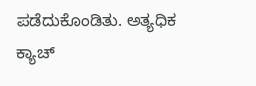ಪಡೆದುಕೊಂಡಿತು. ಅತ್ಯಧಿಕ ಕ್ಯಾಚ್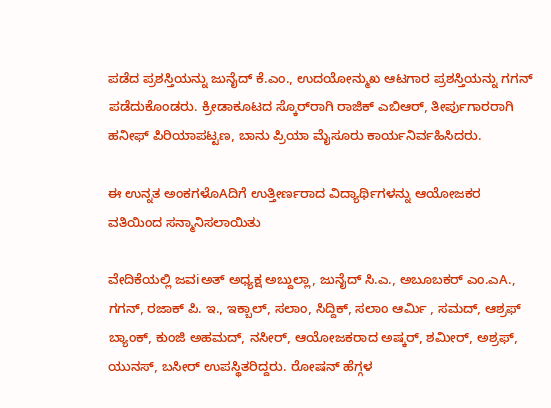ಪಡೆದ ಪ್ರಶಸ್ತಿಯನ್ನು ಜುನೈದ್ ಕೆ.ಎಂ., ಉದಯೋನ್ಮುಖ ಆಟಗಾರ ಪ್ರಶಸ್ತಿಯನ್ನು ಗಗನ್ ಪಡೆದುಕೊಂಡರು. ಕ್ರೀಡಾಕೂಟದ ಸ್ಕೊರ್‌ರಾಗಿ ರಾಜಿಕ್ ಎಬಿಆರ್, ತೀರ್ಪುಗಾರರಾಗಿ ಹನೀಫ್ ಪಿರಿಯಾಪಟ್ಟಣ, ಬಾನು ಪ್ರಿಯಾ ಮೈಸೂರು ಕಾರ್ಯನಿರ್ವಹಿಸಿದರು.

ಈ ಉನ್ನತ ಅಂಕಗಳೊAದಿಗೆ ಉತ್ತೀರ್ಣರಾದ ವಿದ್ಯಾರ್ಥಿಗಳನ್ನು ಆಯೋಜಕರ ವತಿಯಿಂದ ಸನ್ಮಾನಿಸಲಾಯಿತು

ವೇದಿಕೆಯಲ್ಲಿ ಜವiಅತ್ ಅಧ್ಯಕ್ಷ ಅಬ್ದುಲ್ಲಾ, ಜುನೈದ್ ಸಿ.ಎ., ಅಬೂಬಕರ್ ಎಂ.ಎA., ಗಗನ್, ರಜಾಕ್ ಪಿ. ಇ., ಇಕ್ಬಾಲ್, ಸಲಾಂ, ಸಿದ್ದಿಕ್, ಸಲಾಂ ಆರ್ಮಿ , ಸಮದ್, ಆಶ್ರಫ್ ಬ್ಯಾಂಕ್, ಕುಂಜಿ ಅಹಮದ್, ನಸೀರ್, ಆಯೋಜಕರಾದ ಅಷ್ಕರ್, ಶಮೀರ್, ಅಶ್ರಫ್, ಯುನಸ್, ಬಸೀರ್ ಉಪಸ್ಥಿತರಿದ್ದರು. ರೋಷನ್ ಹೆಗ್ಗಳ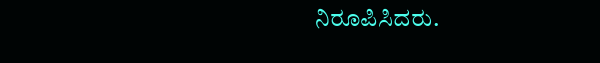ನಿರೂಪಿಸಿದರು.